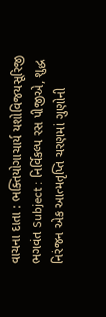વાચના દાતા : ભક્તિયોગાચાર્ય યશોવિજયસૂરિજી ભગવંત Subject : નિર્વિકલ્પ રસ પીજીએ, શુદ્ધ નિરંજન એક આત્મતૃપ્તિ ચરણમાં ગુણોની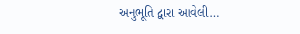અનુભૂતિ દ્વારા આવેલી…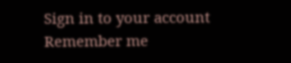Sign in to your account
Remember me